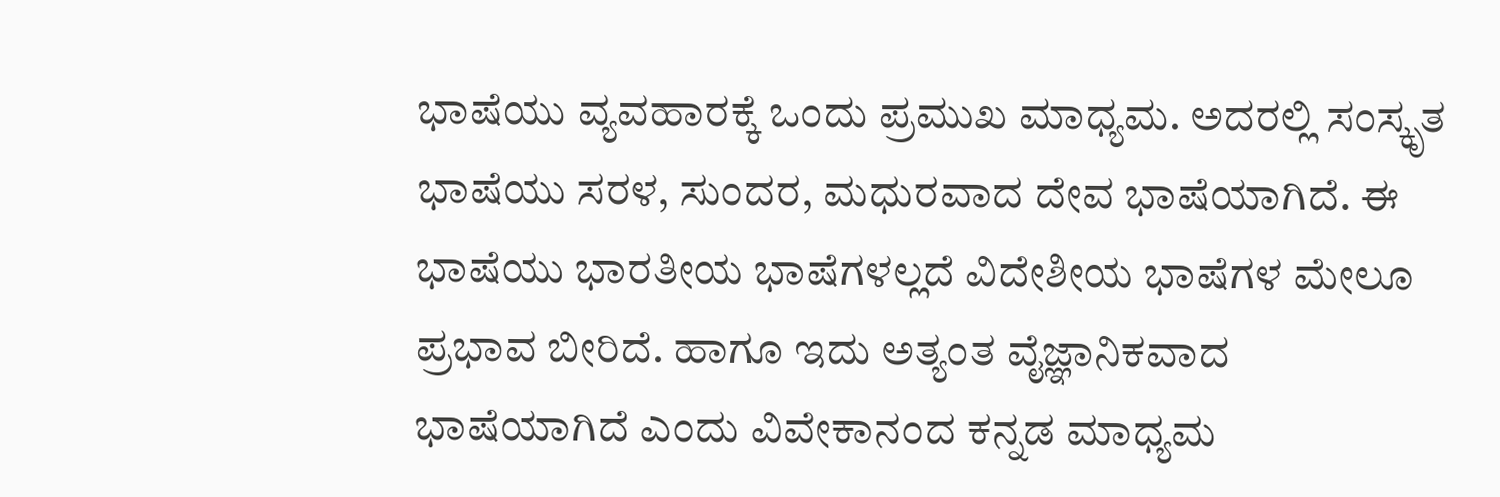ಭಾಷೆಯು ವ್ಯವಹಾರಕ್ಕೆ ಒಂದು ಪ್ರಮುಖ ಮಾಧ್ಯಮ. ಅದರಲ್ಲಿ ಸಂಸ್ಕೃತ ಭಾಷೆಯು ಸರಳ, ಸುಂದರ, ಮಧುರವಾದ ದೇವ ಭಾಷೆಯಾಗಿದೆ. ಈ ಭಾಷೆಯು ಭಾರತೀಯ ಭಾಷೆಗಳಲ್ಲದೆ ವಿದೇಶೀಯ ಭಾಷೆಗಳ ಮೇಲೂ ಪ್ರಭಾವ ಬೀರಿದೆ. ಹಾಗೂ ಇದು ಅತ್ಯಂತ ವೈಜ್ಞಾನಿಕವಾದ ಭಾಷೆಯಾಗಿದೆ ಎಂದು ವಿವೇಕಾನಂದ ಕನ್ನಡ ಮಾಧ್ಯಮ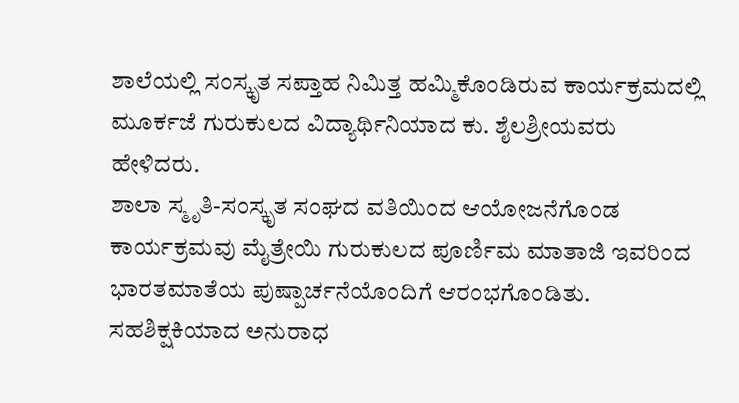ಶಾಲೆಯಲ್ಲಿ ಸಂಸ್ಕೃತ ಸಪ್ತಾಹ ನಿಮಿತ್ತ ಹಮ್ಮಿಕೊಂಡಿರುವ ಕಾರ್ಯಕ್ರಮದಲ್ಲಿ ಮೂರ್ಕಜೆ ಗುರುಕುಲದ ವಿದ್ಯಾರ್ಥಿನಿಯಾದ ಕು. ಶೈಲಶ್ರೀಯವರು ಹೇಳಿದರು.
ಶಾಲಾ ಸ್ಮೃತಿ-ಸಂಸ್ಕೃತ ಸಂಘದ ವತಿಯಿಂದ ಆಯೋಜನೆಗೊಂಡ ಕಾರ್ಯಕ್ರಮವು ಮೈತ್ರೇಯಿ ಗುರುಕುಲದ ಪೂರ್ಣಿಮ ಮಾತಾಜಿ ಇವರಿಂದ ಭಾರತಮಾತೆಯ ಪುಷ್ಪಾರ್ಚನೆಯೊಂದಿಗೆ ಆರಂಭಗೊಂಡಿತು. ಸಹಶಿಕ್ಷಕಿಯಾದ ಅನುರಾಧ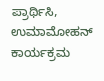ಪ್ರಾರ್ಥಿಸಿ, ಉಮಾಮೋಹನ್ ಕಾರ್ಯಕ್ರಮ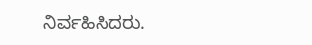ನಿರ್ವಹಿಸಿದರು.